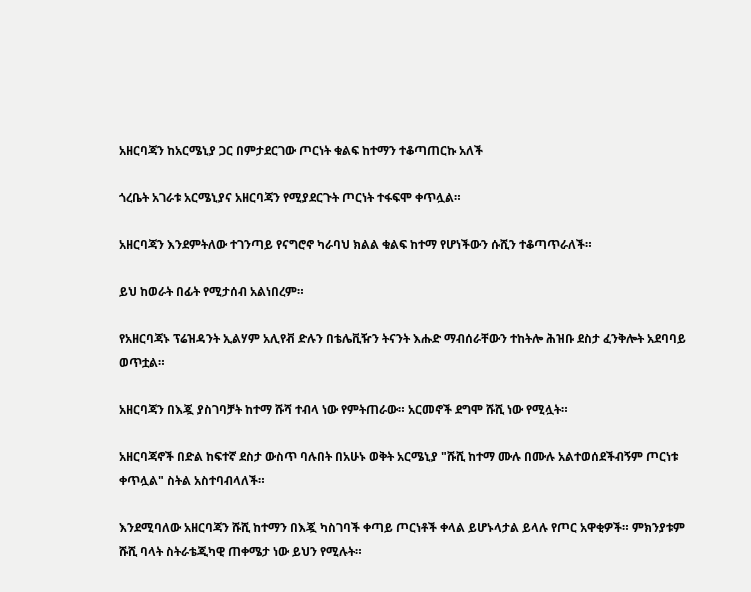አዘርባጃን ከአርሜኒያ ጋር በምታደርገው ጦርነት ቁልፍ ከተማን ተቆጣጠርኩ አለች

ጎረቤት አገራቱ አርሜኒያና አዘርባጃን የሚያደርጉት ጦርነት ተፋፍሞ ቀጥሏል።

አዘርባጃን እንደምትለው ተገንጣይ የናግሮኖ ካራባህ ክልል ቁልፍ ከተማ የሆነችውን ሱሺን ተቆጣጥራለች።

ይህ ከወራት በፊት የሚታሰብ አልነበረም።

የአዘርባጃኑ ፕሬዝዳንት ኢልሃም አሊየቭ ድሉን በቴሌቪዥን ትናንት እሑድ ማብሰራቸውን ተከትሎ ሕዝቡ ደስታ ፈንቅሎት አደባባይ ወጥቷል።

አዘርባጃን በእጇ ያስገባቻት ከተማ ሹሻ ተብላ ነው የምትጠራው። አርመኖች ደግሞ ሹሺ ነው የሚሏት።

አዘርባጃኖች በድል ከፍተኛ ደስታ ውስጥ ባሉበት በአሁኑ ወቅት አርሜኒያ "ሹሺ ከተማ ሙሉ በሙሉ አልተወሰደችብኝም ጦርነቱ ቀጥሏል" ስትል አስተባብላለች።

እንደሚባለው አዘርባጃን ሹሺ ከተማን በእጇ ካስገባች ቀጣይ ጦርነቶች ቀላል ይሆኑላታል ይላሉ የጦር አዋቂዎች። ምክንያቱም ሹሺ ባላት ስትራቴጂካዊ ጠቀሜታ ነው ይህን የሚሉት።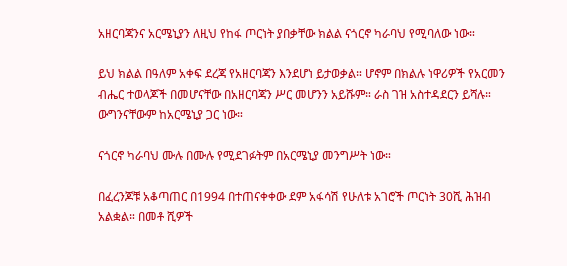አዘርባጃንና አርሜኒያን ለዚህ የከፋ ጦርነት ያበቃቸው ክልል ናጎርኖ ካራባህ የሚባለው ነው።

ይህ ክልል በዓለም አቀፍ ደረጃ የአዘርባጃን እንደሆነ ይታወቃል። ሆኖም በክልሉ ነዋሪዎች የአርመን ብሔር ተወላጆች በመሆናቸው በአዘርባጃን ሥር መሆንን አይሹም። ራስ ገዝ አስተዳደርን ይሻሉ። ውግንናቸውም ከአርሜኒያ ጋር ነው።

ናጎርኖ ካራባህ ሙሉ በሙሉ የሚደገፉትም በአርሜኒያ መንግሥት ነው።

በፈረንጆቹ አቆጣጠር በ1994 በተጠናቀቀው ደም አፋሳሽ የሁለቱ አገሮች ጦርነት 30ሺ ሕዝብ አልቋል። በመቶ ሺዎች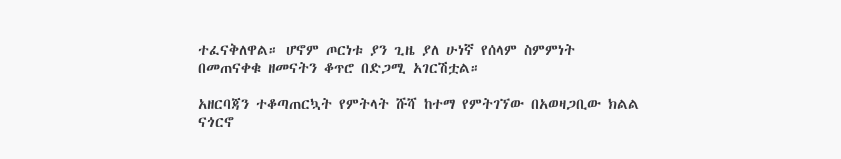ተፈናቅለዋል። ሆኖም ጦርነቱ ያን ጊዜ ያለ ሁነኛ የሰላም ስምምነት በመጠናቀቁ ዘመናትን ቆጥሮ በድጋሚ አገርሽቷል።

አዘርባጃን ተቆጣጠርኳት የምትላት ሹሻ ከተማ የምትገኘው በአወዛጋቢው ክልል ናጎርኖ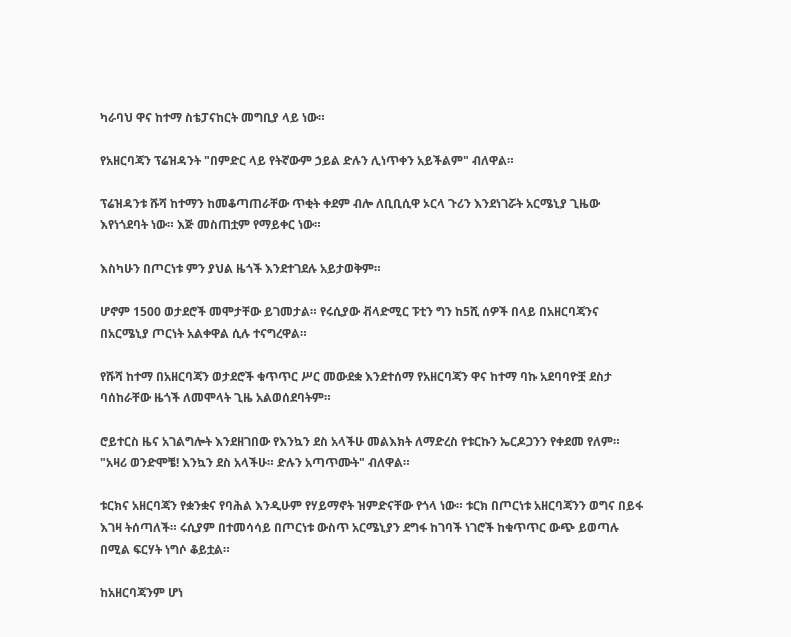ካራባህ ዋና ከተማ ስቴፓናከርት መግቢያ ላይ ነው።

የአዘርባጃን ፕሬዝዳንት "በምድር ላይ የትኛውም ኃይል ድሉን ሊነጥቀን አይችልም" ብለዋል።

ፕሬዝዳንቱ ሹሻ ከተማን ከመቆጣጠራቸው ጥቂት ቀደም ብሎ ለቢቢሲዋ ኦርላ ጉሪን እንደነገሯት አርሜኒያ ጊዜው እየነጎደባት ነው። እጅ መስጠቷም የማይቀር ነው።

እስካሁን በጦርነቱ ምን ያህል ዜጎች እንደተገደሉ አይታወቅም።

ሆኖም 1500 ወታደሮች መሞታቸው ይገመታል። የሩሲያው ቭላድሚር ፑቲን ግን ከ5ሺ ሰዎች በላይ በአዘርባጃንና በአርሜኒያ ጦርነት አልቀዋል ሲሉ ተናግረዋል።

የሹሻ ከተማ በአዘርባጃን ወታደሮች ቁጥጥር ሥር መውደቋ እንደተሰማ የአዘርባጃን ዋና ከተማ ባኩ አደባባዮቿ ደስታ ባሰከራቸው ዜጎች ለመሞላት ጊዜ አልወሰደባትም።

ሮይተርስ ዜና አገልግሎት እንደዘገበው የእንኳን ደስ አላችሁ መልእክት ለማድረስ የቱርኩን ኤርዶጋንን የቀደመ የለም። "አዛሪ ወንድሞቼ! እንኳን ደስ አላችሁ። ድሉን አጣጥሙት" ብለዋል።

ቱርክና አዘርባጃን የቋንቋና የባሕል እንዲሁም የሃይማኖት ዝምድናቸው የጎላ ነው። ቱርክ በጦርነቱ አዘርባጃንን ወግና በይፋ እገዛ ትሰጣለች። ሩሲያም በተመሳሳይ በጦርነቱ ውስጥ አርሜኒያን ደግፋ ከገባች ነገሮች ከቁጥጥር ውጭ ይወጣሉ በሚል ፍርሃት ነግሶ ቆይቷል።

ከአዘርባጃንም ሆነ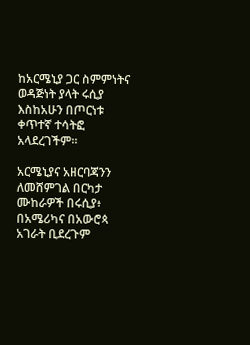ከአርሜኒያ ጋር ስምምነትና ወዳጅነት ያላት ሩሲያ እስከአሁን በጦርነቱ ቀጥተኛ ተሳትፎ አላደረገችም።

አርሜኒያና አዘርባጃንን ለመሸምገል በርካታ ሙከራዎች በሩሲያ፥ በአሜሪካና በአውሮጳ አገራት ቢደረጉም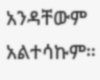አንዳቸውም አልተሳኩም።